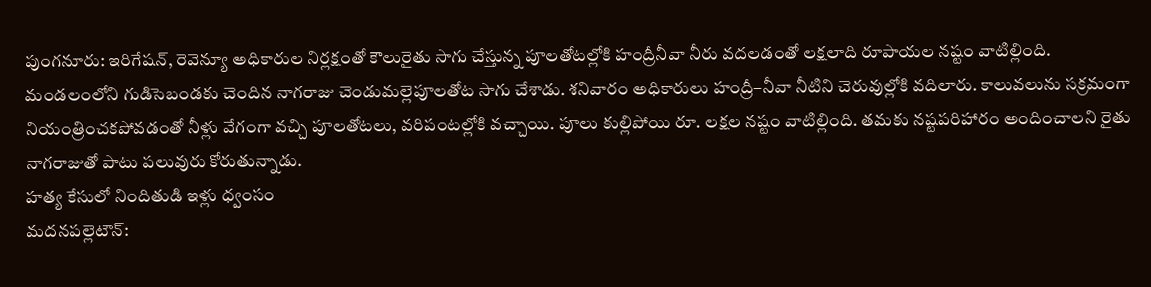పుంగనూరు: ఇరిగేషన్, రెవెన్యూ అధికారుల నిర్లక్షంతో కౌలురైతు సాగు చేస్తున్న పూలతోటల్లోకి హంద్రీనీవా నీరు వదలడంతో లక్షలాది రూపాయల నష్టం వాటిల్లింది. మండలంలోని గుడిసెబండకు చెందిన నాగరాజు చెండుమల్లెపూలతోట సాగు చేశాడు. శనివారం అధికారులు హంద్రీ–నీవా నీటిని చెరువుల్లోకి వదిలారు. కాలువలును సక్రమంగా నియంత్రించకపోవడంతో నీళ్లు వేగంగా వచ్చి పూలతోటలు, వరిపంటల్లోకి వచ్చాయి. పూలు కుల్లిపోయి రూ. లక్షల నష్టం వాటిల్లింది. తమకు నష్టపరిహారం అందించాలని రైతు నాగరాజుతో పాటు పలువురు కోరుతున్నాడు.
హత్య కేసులో నిందితుడి ఇళ్లు ధ్వంసం
మదనపల్లెటౌన్: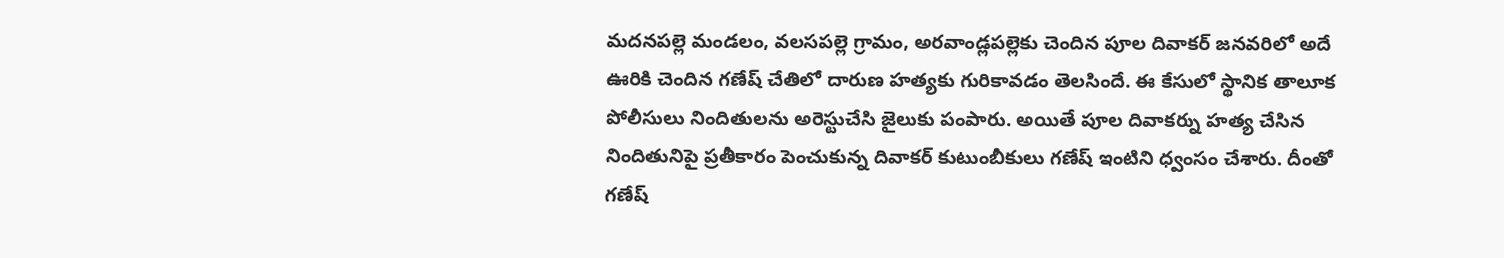మదనపల్లె మండలం, వలసపల్లె గ్రామం, అరవాండ్లపల్లెకు చెందిన పూల దివాకర్ జనవరిలో అదే ఊరికి చెందిన గణేష్ చేతిలో దారుణ హత్యకు గురికావడం తెలసిందే. ఈ కేసులో స్థానిక తాలూక పోలీసులు నిందితులను అరెస్టుచేసి జైలుకు పంపారు. అయితే పూల దివాకర్ను హత్య చేసిన నిందితునిపై ప్రతీకారం పెంచుకున్న దివాకర్ కుటుంబీకులు గణేష్ ఇంటిని ధ్వంసం చేశారు. దీంతో గణేష్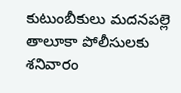కుటుంబీకులు మదనపల్లె తాలూకా పోలీసులకు శనివారం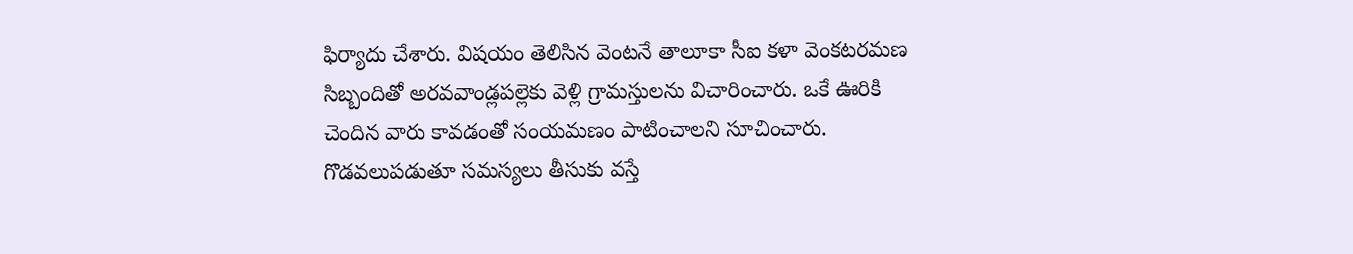ఫిర్యాదు చేశారు. విషయం తెలిసిన వెంటనే తాలూకా సీఐ కళా వెంకటరమణ సిబ్బందితో అరవవాండ్లపల్లెకు వెళ్లి గ్రామస్తులను విచారించారు. ఒకే ఊరికి చెందిన వారు కావడంతో సంయమణం పాటించాలని సూచించారు. గొడవలుపడుతూ సమస్యలు తీసుకు వస్తే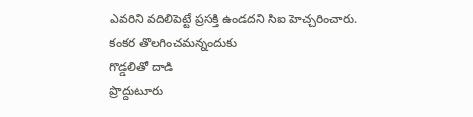ఎవరిని వదిలిపెట్టే ప్రసక్తి ఉండదని సిఐ హెచ్చరించారు.
కంకర తొలగించమన్నందుకు
గొడ్డలితో దాడి
ప్రొద్దుటూరు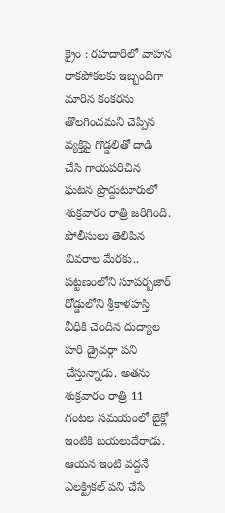క్రైం : రహదారిలో వాహన రాకపోకలకు ఇబ్బందిగా మారిన కంకరను తొలగించమని చెప్పిన వ్యక్తిపై గొడ్డలితో దాడి చేసి గాయపరిచిన ఘటన ప్రొద్దుటూరులో శుక్రవారం రాత్రి జరిగింది. పోలీసులు తెలిపిన వివరాల మేరకు.. పట్టణంలోని సూపర్బజార్ రోడ్డులోని శ్రీకాళహస్తి వీధికి చెందిన దుద్యాల హరి డ్రైవర్గా పని చేస్తున్నాడు. అతను శుక్రవారం రాత్రి 11 గంటల సమయంలో బైక్లో ఇంటికి బయలుదేరాడు. ఆయన ఇంటి వద్దనే ఎలక్ట్రికల్ పని చేసే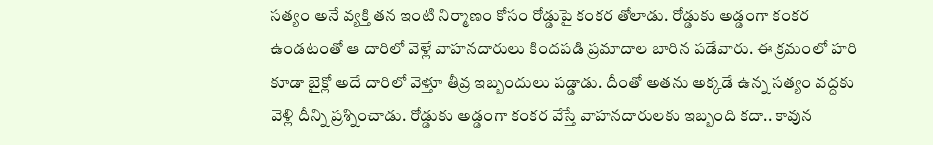సత్యం అనే వ్యక్తి తన ఇంటి నిర్మాణం కోసం రోడ్డుపై కంకర తోలాడు. రోడ్డుకు అడ్డంగా కంకర ఉండటంతో ఆ దారిలో వెళ్లే వాహనదారులు కిందపడి ప్రమాదాల బారిన పడేవారు. ఈ క్రమంలో హరి కూడా బైక్లో అదే దారిలో వెళ్తూ తీవ్ర ఇబ్బందులు పడ్డాడు. దీంతో అతను అక్కడే ఉన్న సత్యం వద్దకు వెళ్లి దీన్ని ప్రశ్నించాడు. రోడ్డుకు అడ్డంగా కంకర వేస్తే వాహనదారులకు ఇబ్బంది కదా.. కావున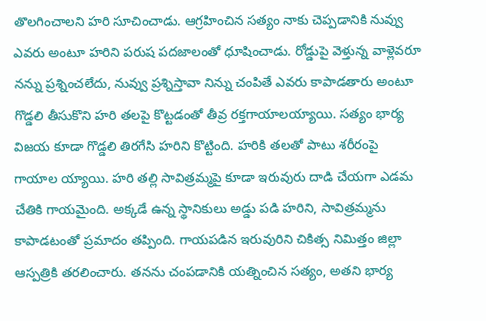తొలగించాలని హరి సూచించాడు. ఆగ్రహించిన సత్యం నాకు చెప్పడానికి నువ్వు ఎవరు అంటూ హరిని పరుష పదజాలంతో ధూషించాడు. రోడ్డుపై వెళ్తున్న వాళ్లెవరూ నన్ను ప్రశ్నించలేదు, నువ్వు ప్రశ్నిస్తావా నిన్ను చంపితే ఎవరు కాపాడతారు అంటూ గొడ్డలి తీసుకొని హరి తలపై కొట్టడంతో తీవ్ర రక్తగాయాలయ్యాయి. సత్యం భార్య విజయ కూడా గొడ్డలి తిరగేసి హరిని కొట్టింది. హరికి తలతో పాటు శరీరంపై గాయాల య్యాయి. హరి తల్లి సావిత్రమ్మపై కూడా ఇరువురు దాడి చేయగా ఎడమ చేతికి గాయమైంది. అక్కడే ఉన్న స్థానికులు అడ్డు పడి హరిని, సావిత్రమ్మను కాపాడటంతో ప్రమాదం తప్పింది. గాయపడిన ఇరువురిని చికిత్స నిమిత్తం జిల్లా ఆస్పత్రికి తరలించారు. తనను చంపడానికి యత్నించిన సత్యం, అతని భార్య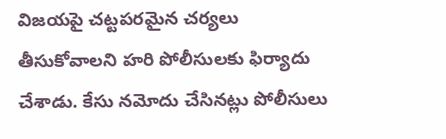విజయపై చట్టపరమైన చర్యలు తీసుకోవాలని హరి పోలీసులకు ఫిర్యాదు చేశాడు. కేసు నమోదు చేసినట్లు పోలీసులు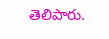తెలిపారు.